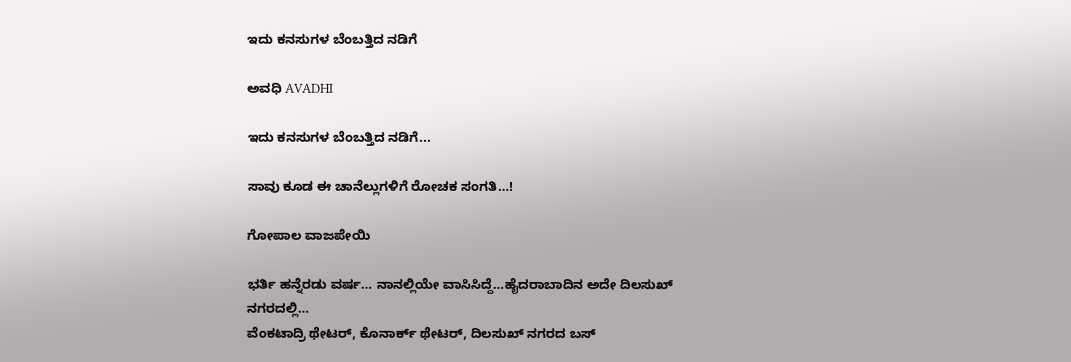ಇದು ಕನಸುಗಳ ಬೆಂಬತ್ತಿದ ನಡಿಗೆ‍

ಅವಧಿ AVADHI

ಇದು ಕನಸುಗಳ ಬೆಂಬತ್ತಿದ ನಡಿಗೆ...

ಸಾವು ಕೂಡ ಈ ಚಾನೆಲ್ಲುಗಳಿಗೆ ರೋಚಕ ಸಂಗತಿ…!

ಗೋಪಾಲ ವಾಜಪೇಯಿ

ಭರ್ತಿ ಹನ್ನೆರಡು ವರ್ಷ… ನಾನಲ್ಲಿಯೇ ವಾಸಿಸಿದ್ದೆ…ಹೈದರಾಬಾದಿನ ಅದೇ ದಿಲಸುಖ್ ನಗರದಲ್ಲಿ…
ವೆಂಕಟಾದ್ರಿ ಥೇಟರ್, ಕೊನಾರ್ಕ್ ಥೇಟರ್, ದಿಲಸುಖ್ ನಗರದ ಬಸ್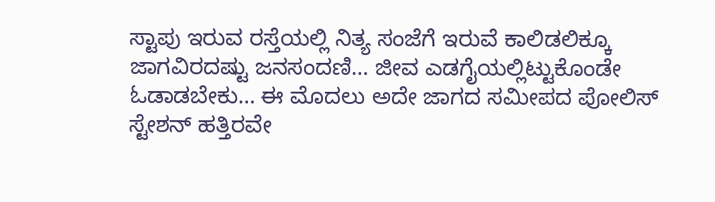ಸ್ಟಾಪು ಇರುವ ರಸ್ತೆಯಲ್ಲಿ ನಿತ್ಯ ಸಂಜೆಗೆ ಇರುವೆ ಕಾಲಿಡಲಿಕ್ಕೂ ಜಾಗವಿರದಷ್ಟು ಜನಸಂದಣಿ… ಜೀವ ಎಡಗೈಯಲ್ಲಿಟ್ಟುಕೊಂಡೇ ಓಡಾಡಬೇಕು… ಈ ಮೊದಲು ಅದೇ ಜಾಗದ ಸಮೀಪದ ಪೋಲಿಸ್ ಸ್ಟೇಶನ್ ಹತ್ತಿರವೇ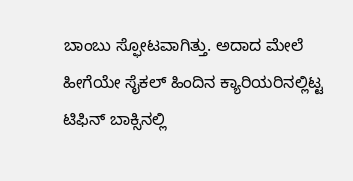ಬಾಂಬು ಸ್ಫೋಟವಾಗಿತ್ತು. ಅದಾದ ಮೇಲೆ ಹೀಗೆಯೇ ಸೈಕಲ್ ಹಿಂದಿನ ಕ್ಯಾರಿಯರಿನಲ್ಲಿಟ್ಟ ಟಿಫಿನ್ ಬಾಕ್ಸಿನಲ್ಲಿ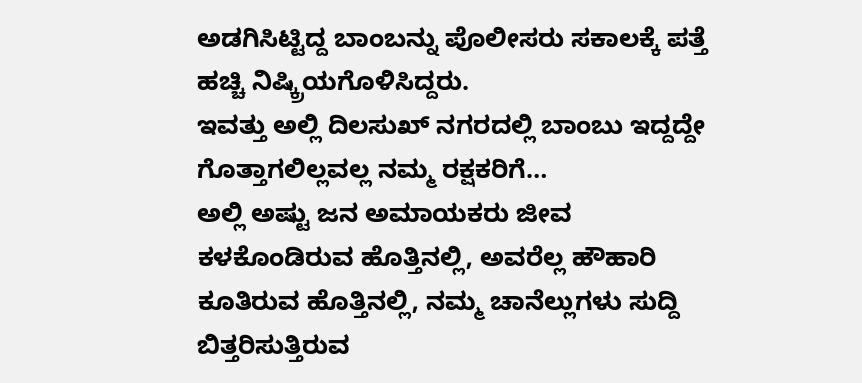ಅಡಗಿಸಿಟ್ಟಿದ್ದ ಬಾಂಬನ್ನು ಪೊಲೀಸರು ಸಕಾಲಕ್ಕೆ ಪತ್ತೆ ಹಚ್ಚಿ ನಿಷ್ಕ್ರಿಯಗೊಳಿಸಿದ್ದರು.
ಇವತ್ತು ಅಲ್ಲಿ ದಿಲಸುಖ್ ನಗರದಲ್ಲಿ ಬಾಂಬು ಇದ್ದದ್ದೇ ಗೊತ್ತಾಗಲಿಲ್ಲವಲ್ಲ ನಮ್ಮ ರಕ್ಷಕರಿಗೆ…
ಅಲ್ಲಿ ಅಷ್ಟು ಜನ ಅಮಾಯಕರು ಜೀವ ಕಳಕೊಂಡಿರುವ ಹೊತ್ತಿನಲ್ಲಿ, ಅವರೆಲ್ಲ ಹೌಹಾರಿ ಕೂತಿರುವ ಹೊತ್ತಿನಲ್ಲಿ, ನಮ್ಮ ಚಾನೆಲ್ಲುಗಳು ಸುದ್ದಿ ಬಿತ್ತರಿಸುತ್ತಿರುವ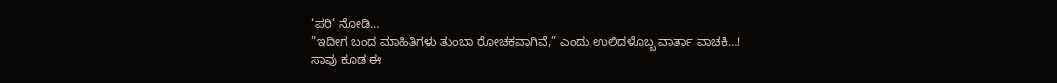‘ಪರಿ’ ನೋಡಿ…
”ಇದೀಗ ಬಂದ ಮಾಹಿತಿಗಳು ತುಂಬಾ ರೋಚಕವಾಗಿವೆ,” ಎಂದು ಉಲಿದಳೊಬ್ಬ ವಾರ್ತಾ ವಾಚಕಿ…!
ಸಾವು ಕೂಡ ಈ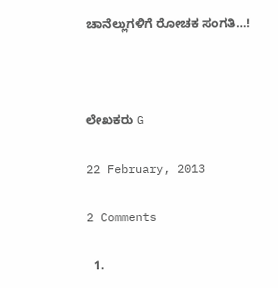ಚಾನೆಲ್ಲುಗಳಿಗೆ ರೋಚಕ ಸಂಗತಿ…!



ಲೇಖಕರು G

22 February, 2013

2 Comments

  1.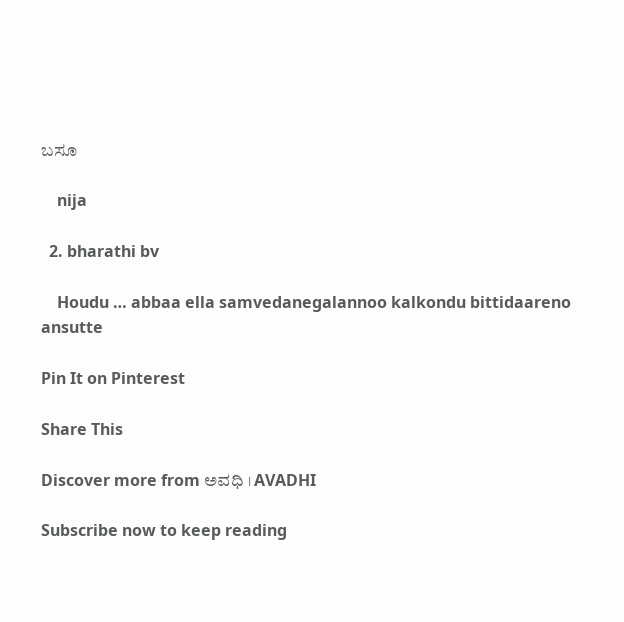ಬಸೂ

    nija

  2. bharathi bv

    Houdu … abbaa ella samvedanegalannoo kalkondu bittidaareno ansutte

Pin It on Pinterest

Share This

Discover more from ಅವಧಿ । AVADHI

Subscribe now to keep reading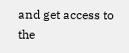and get access to the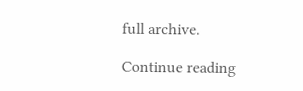full archive.

Continue reading